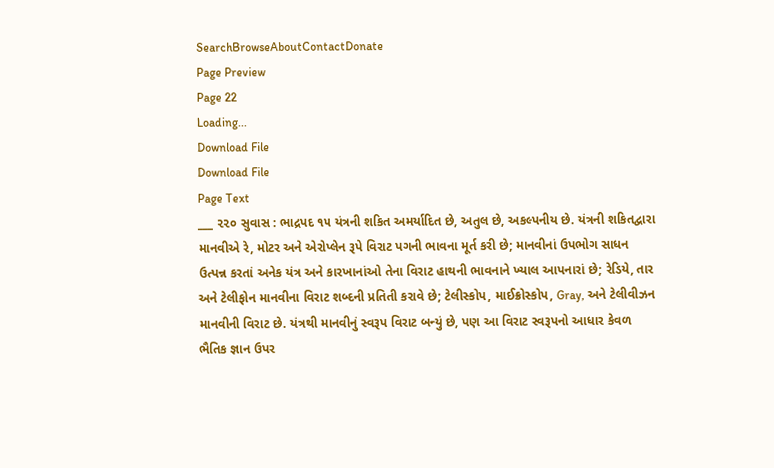SearchBrowseAboutContactDonate
Page Preview
Page 22
Loading...
Download File
Download File
Page Text
___ ૨૨૦ સુવાસ : ભાદ્રપદ ૧૫ યંત્રની શકિત અમર્યાદિત છે, અતુલ છે, અકલ્પનીય છે. યંત્રની શકિતદ્વારા માનવીએ રે, મોટર અને એરોપ્લેન રૂપે વિરાટ પગની ભાવના મૂર્ત કરી છે; માનવીનાં ઉપભોગ સાધન ઉત્પન્ન કરતાં અનેક યંત્ર અને કારખાનાંઓ તેના વિરાટ હાથની ભાવનાને ખ્યાલ આપનારાં છે; રેડિયે, તાર અને ટેલીફોન માનવીના વિરાટ શબ્દની પ્રતિતી કરાવે છે; ટેલીસ્કોપ, માઈક્રોસ્કોપ, Gray, અને ટેલીવીઝન માનવીની વિરાટ છે. યંત્રથી માનવીનું સ્વરૂપ વિરાટ બન્યું છે, પણ આ વિરાટ સ્વરૂપનો આધાર કેવળ ભૈતિક જ્ઞાન ઉપર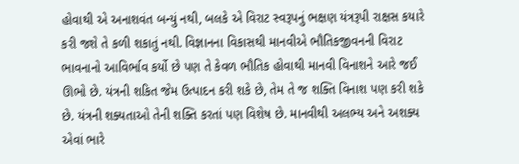હોવાથી એ અનાશવંત બન્યું નથી, બલકે એ વિરાટ સ્વરૂપનું ભક્ષણ યંત્રરૂપી રાક્ષસ કયારે કરી જશે તે કળી શકાતું નથી. વિજ્ઞાનના વિકાસથી માનવીએ ભૌતિકજીવનની વિરાટ ભાવનાનો આવિર્ભાવ કર્યો છે પણ તે કેવળ ભૌતિક હોવાથી માનવી વિનાશને આરે જઈ ઊભો છે. યંત્રની શકિત જેમ ઉત્પાદન કરી શકે છે, તેમ તે જ શક્તિ વિનાશ પણ કરી શકે છે. યંત્રની શક્યતાઓ તેની શક્તિ કરતાં પણ વિશેષ છે. માનવીથી અલભ્ય અને અશક્ય એવાં ભારે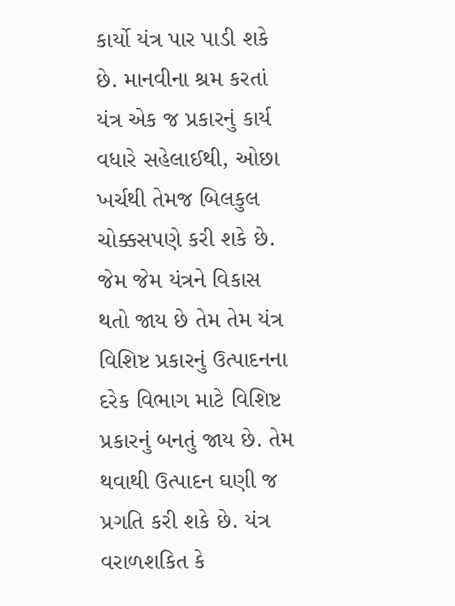કાર્યો યંત્ર પાર પાડી શકે છે. માનવીના શ્રમ કરતાં યંત્ર એક જ પ્રકારનું કાર્ય વધારે સહેલાઈથી, ઓછા ખર્ચથી તેમજ બિલકુલ ચોક્કસપણે કરી શકે છે. જેમ જેમ યંત્રને વિકાસ થતો જાય છે તેમ તેમ યંત્ર વિશિષ્ટ પ્રકારનું ઉત્પાદનના દરેક વિભાગ માટે વિશિષ્ટ પ્રકારનું બનતું જાય છે. તેમ થવાથી ઉત્પાદન ઘણી જ પ્રગતિ કરી શકે છે. યંત્ર વરાળશકિત કે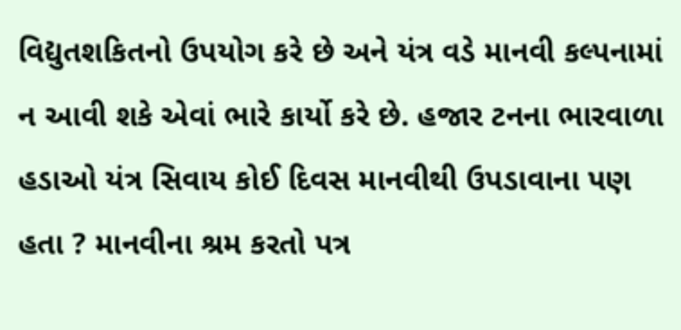વિદ્યુતશકિતનો ઉપયોગ કરે છે અને યંત્ર વડે માનવી કલ્પનામાં ન આવી શકે એવાં ભારે કાર્યો કરે છે. હજાર ટનના ભારવાળા હડાઓ યંત્ર સિવાય કોઈ દિવસ માનવીથી ઉપડાવાના પણ હતા ? માનવીના શ્રમ કરતો પત્ર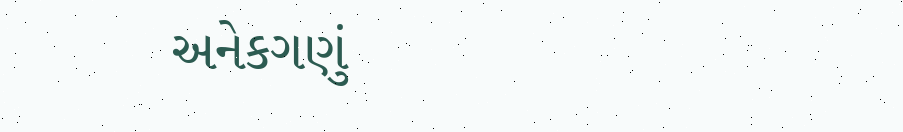અનેકગણું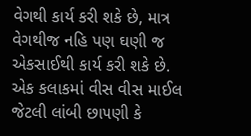વેગથી કાર્ય કરી શકે છે, માત્ર વેગથીજ નહિ પણ ઘણી જ એકસાઈથી કાર્ય કરી શકે છે. એક કલાકમાં વીસ વીસ માઈલ જેટલી લાંબી છા૫ણી કે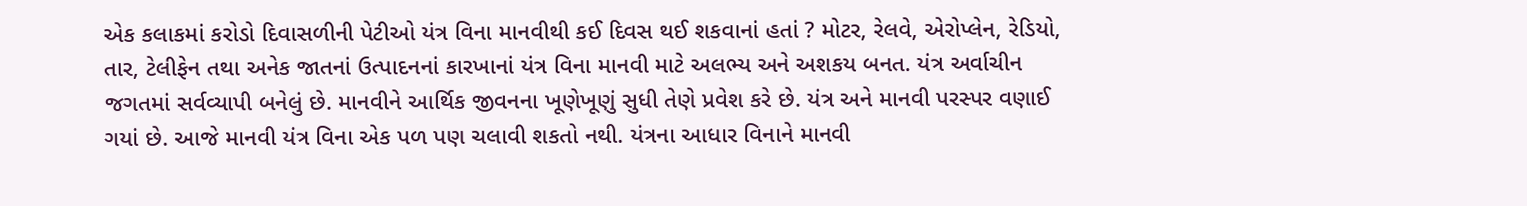એક કલાકમાં કરોડો દિવાસળીની પેટીઓ યંત્ર વિના માનવીથી કઈ દિવસ થઈ શકવાનાં હતાં ? મોટર, રેલવે, એરોપ્લેન, રેડિયો, તાર, ટેલીફેન તથા અનેક જાતનાં ઉત્પાદનનાં કારખાનાં યંત્ર વિના માનવી માટે અલભ્ય અને અશકય બનત. યંત્ર અર્વાચીન જગતમાં સર્વવ્યાપી બનેલું છે. માનવીને આર્થિક જીવનના ખૂણેખૂણું સુધી તેણે પ્રવેશ કરે છે. યંત્ર અને માનવી પરસ્પર વણાઈ ગયાં છે. આજે માનવી યંત્ર વિના એક પળ પણ ચલાવી શકતો નથી. યંત્રના આધાર વિનાને માનવી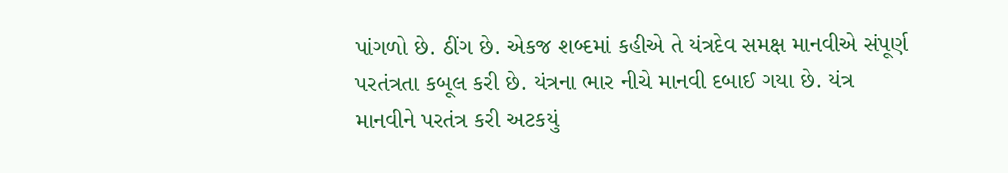પાંગળો છે. ઠીંગ છે. એકજ શબ્દમાં કહીએ તે યંત્રદેવ સમક્ષ માનવીએ સંપૂર્ણ પરતંત્રતા કબૂલ કરી છે. યંત્રના ભાર નીચે માનવી દબાઈ ગયા છે. યંત્ર માનવીને પરતંત્ર કરી અટકયું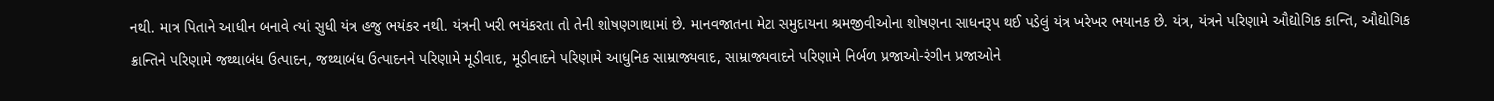નથી. માત્ર પિતાને આધીન બનાવે ત્યાં સુધી યંત્ર હજુ ભયંકર નથી. યંત્રની ખરી ભયંકરતા તો તેની શોષણગાથામાં છે. માનવજાતના મેટા સમુદાયના શ્રમજીવીઓના શોષણના સાધનરૂપ થઈ પડેલું યંત્ર ખરેખર ભયાનક છે. યંત્ર, યંત્રને પરિણામે ઔદ્યોગિક કાન્તિ, ઔદ્યોગિક ક્રાન્તિને પરિણામે જથ્થાબંધ ઉત્પાદન, જથ્થાબંધ ઉત્પાદનને પરિણામે મૂડીવાદ, મૂડીવાદને પરિણામે આધુનિક સામ્રાજ્યવાદ, સામ્રાજ્યવાદને પરિણામે નિર્બળ પ્રજાઓ-રંગીન પ્રજાઓને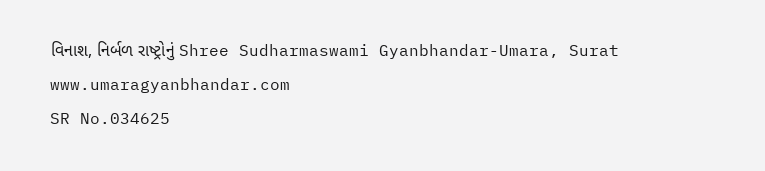વિનાશ, નિર્બળ રાષ્ટ્રોનું Shree Sudharmaswami Gyanbhandar-Umara, Surat www.umaragyanbhandar.com
SR No.034625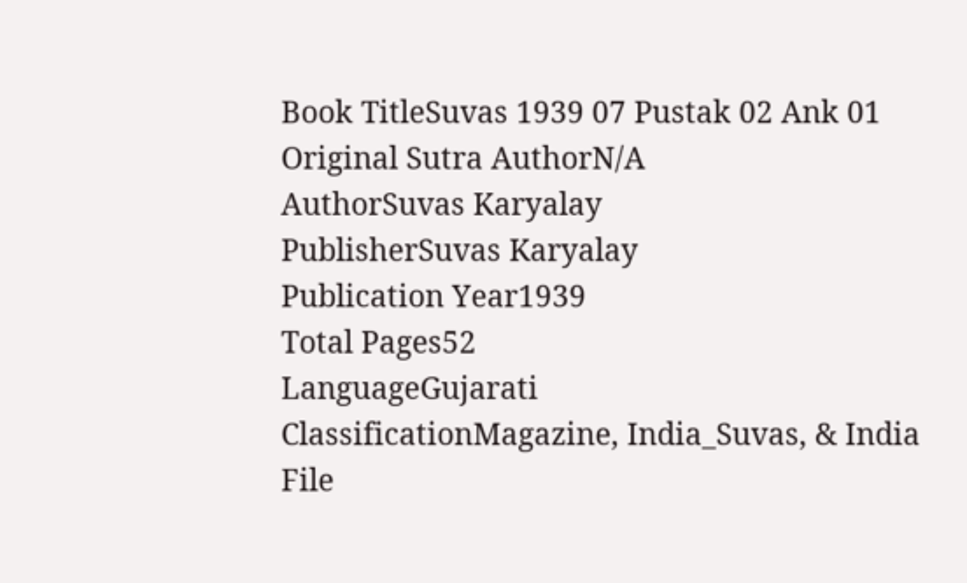Book TitleSuvas 1939 07 Pustak 02 Ank 01
Original Sutra AuthorN/A
AuthorSuvas Karyalay
PublisherSuvas Karyalay
Publication Year1939
Total Pages52
LanguageGujarati
ClassificationMagazine, India_Suvas, & India
File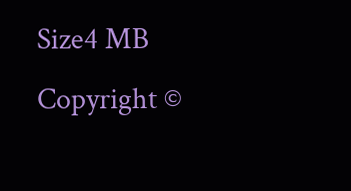Size4 MB
Copyright ©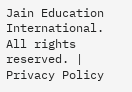Jain Education International. All rights reserved. | Privacy Policy